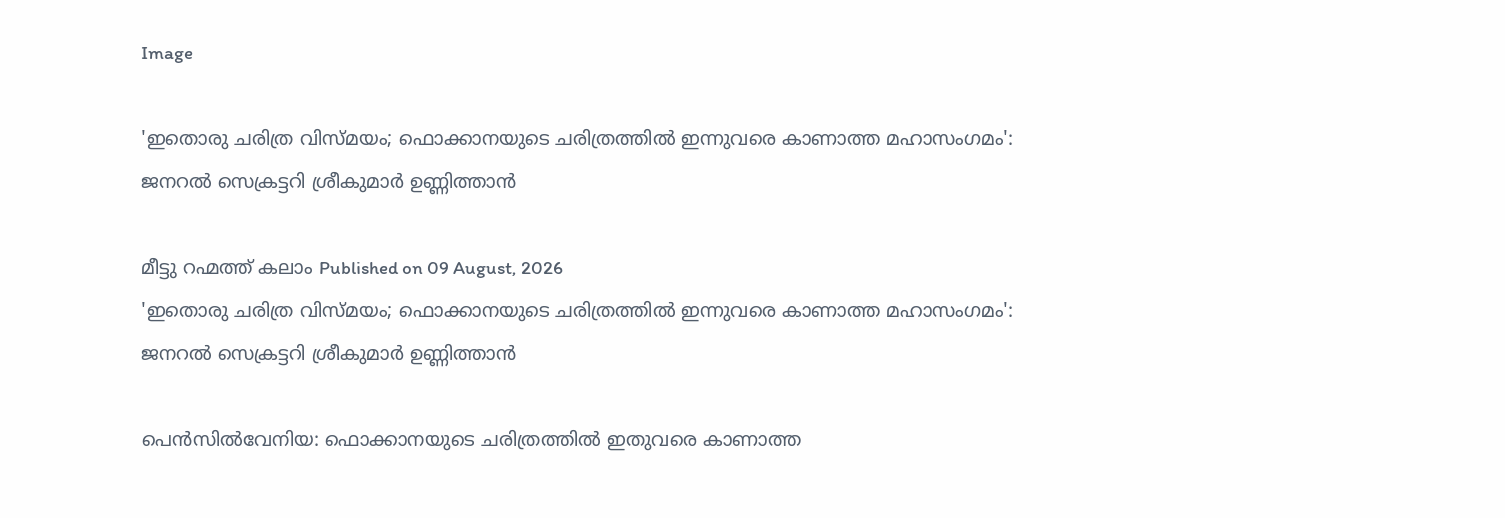Image

'ഇതൊരു ചരിത്ര വിസ്മയം; ഫൊക്കാനയുടെ ചരിത്രത്തിൽ ഇന്നുവരെ കാണാത്ത മഹാസംഗമം': ജനറൽ സെക്രട്ടറി ശ്രീകുമാർ ഉണ്ണിത്താൻ

മീട്ടു റഹ്മത്ത് കലാം Published on 09 August, 2026
'ഇതൊരു ചരിത്ര വിസ്മയം; ഫൊക്കാനയുടെ ചരിത്രത്തിൽ ഇന്നുവരെ കാണാത്ത മഹാസംഗമം': ജനറൽ സെക്രട്ടറി ശ്രീകുമാർ ഉണ്ണിത്താൻ

പെൻസിൽവേനിയ: ഫൊക്കാനയുടെ ചരിത്രത്തിൽ ഇതുവരെ കാണാത്ത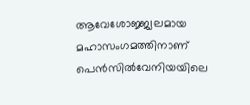ആവേശോജ്ജ്വലമായ മഹാസംഗമത്തിനാണ് പെൻസിൽവേനിയയിലെ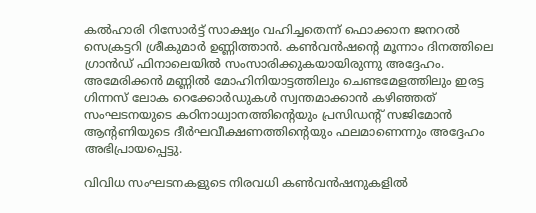കൽഹാരി റിസോർട്ട് സാക്ഷ്യം വഹിച്ചതെന്ന് ഫൊക്കാന ജനറൽ സെക്രട്ടറി ശ്രീകുമാർ ഉണ്ണിത്താൻ. കൺവൻഷന്റെ മൂന്നാം ദിനത്തിലെ ഗ്രാൻഡ് ഫിനാലെയിൽ സംസാരിക്കുകയായിരുന്നു അദ്ദേഹം. അമേരിക്കൻ മണ്ണിൽ മോഹിനിയാട്ടത്തിലും ചെണ്ടമേളത്തിലും ഇരട്ട ഗിന്നസ് ലോക റെക്കോർഡുകൾ സ്വന്തമാക്കാൻ കഴിഞ്ഞത് സംഘടനയുടെ കഠിനാധ്വാനത്തിന്റെയും പ്രസിഡന്റ് സജിമോൻ ആന്റണിയുടെ ദീർഘവീക്ഷണത്തിന്റെയും ഫലമാണെന്നും അദ്ദേഹം അഭിപ്രായപ്പെട്ടു.

വിവിധ സംഘടനകളുടെ നിരവധി കൺവൻഷനുകളിൽ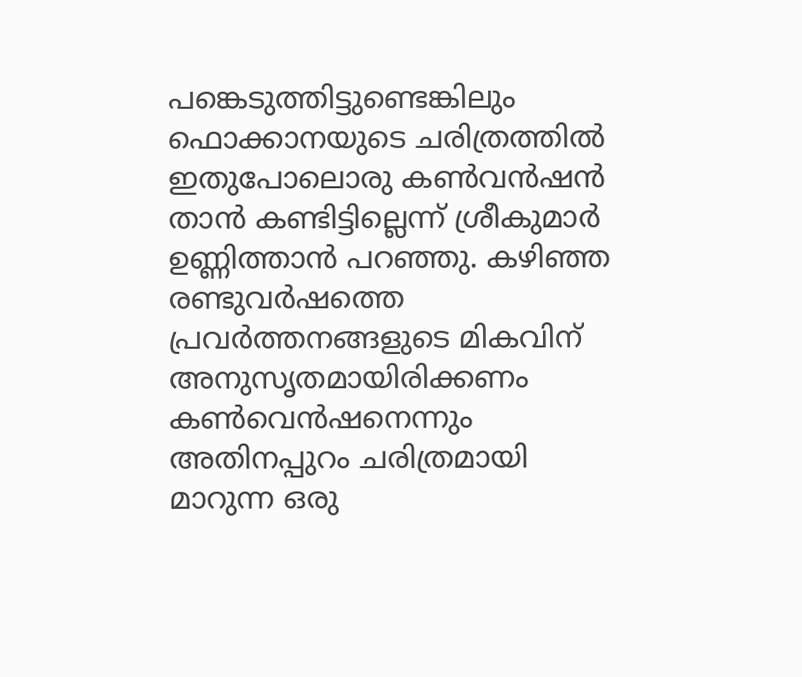പങ്കെടുത്തിട്ടുണ്ടെങ്കിലും ഫൊക്കാനയുടെ ചരിത്രത്തിൽ ഇതുപോലൊരു കൺവൻഷൻ താൻ കണ്ടിട്ടില്ലെന്ന് ശ്രീകുമാർ ഉണ്ണിത്താൻ പറഞ്ഞു. കഴിഞ്ഞ രണ്ടുവർഷത്തെ പ്രവർത്തനങ്ങളുടെ മികവിന് അനുസൃതമായിരിക്കണം കൺവെൻഷനെന്നും അതിനപ്പുറം ചരിത്രമായി മാറുന്ന ഒരു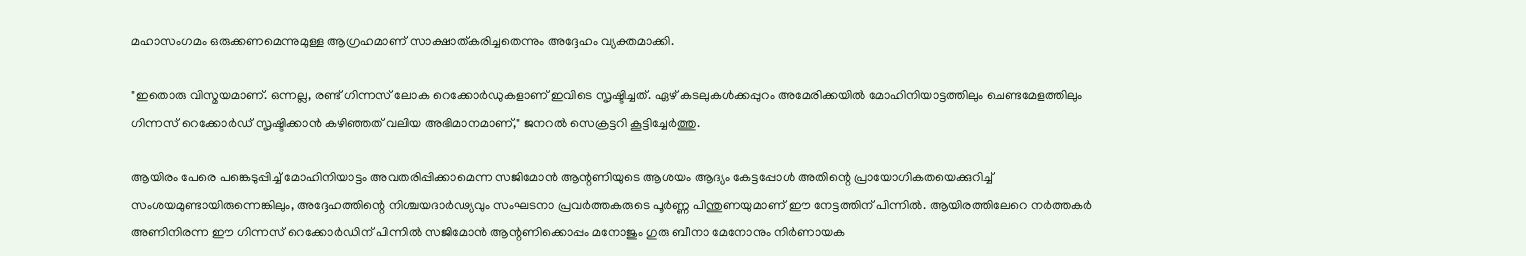മഹാസംഗമം ഒരുക്കണമെന്നുമുള്ള ആഗ്രഹമാണ് സാക്ഷാത്കരിച്ചതെന്നും അദ്ദേഹം വ്യക്തമാക്കി.

"ഇതൊരു വിസ്മയമാണ്. ഒന്നല്ല, രണ്ട് ഗിന്നസ് ലോക റെക്കോർഡുകളാണ് ഇവിടെ സൃഷ്ടിച്ചത്. ഏഴ് കടലുകൾക്കപ്പുറം അമേരിക്കയിൽ മോഹിനിയാട്ടത്തിലും ചെണ്ടമേളത്തിലും ഗിന്നസ് റെക്കോർഡ് സൃഷ്ടിക്കാൻ കഴിഞ്ഞത് വലിയ അഭിമാനമാണ്," ജനറൽ സെക്രട്ടറി കൂട്ടിച്ചേർത്തു.

ആയിരം പേരെ പങ്കെടുപ്പിച്ച് മോഹിനിയാട്ടം അവതരിപ്പിക്കാമെന്ന സജിമോൻ ആന്റണിയുടെ ആശയം ആദ്യം കേട്ടപ്പോൾ അതിന്റെ പ്രായോഗികതയെക്കുറിച്ച് സംശയമുണ്ടായിരുന്നെങ്കിലും, അദ്ദേഹത്തിന്റെ നിശ്ചയദാർഢ്യവും സംഘടനാ പ്രവർത്തകരുടെ പൂർണ്ണ പിന്തുണയുമാണ് ഈ നേട്ടത്തിന് പിന്നിൽ. ആയിരത്തിലേറെ നർത്തകർ അണിനിരന്ന ഈ ഗിന്നസ് റെക്കോർഡിന് പിന്നിൽ സജിമോൻ ആന്റണിക്കൊപ്പം മനോജും ഗുരു ബീനാ മേനോനും നിർണായക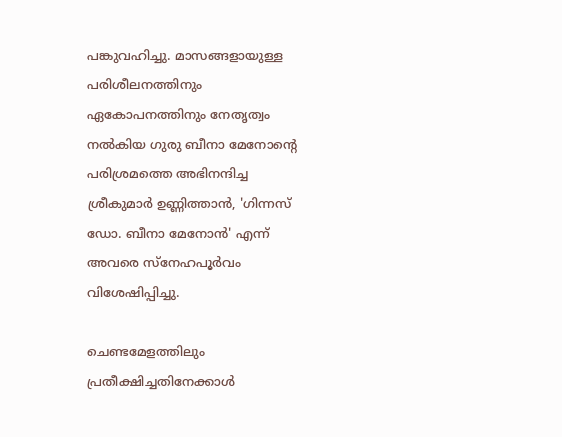പങ്കുവഹിച്ചു. മാസങ്ങളായുള്ള പരിശീലനത്തിനും ഏകോപനത്തിനും നേതൃത്വം നൽകിയ ഗുരു ബീനാ മേനോന്റെ പരിശ്രമത്തെ അഭിനന്ദിച്ച ശ്രീകുമാർ ഉണ്ണിത്താൻ, 'ഗിന്നസ് ഡോ. ബീനാ മേനോൻ' എന്ന് അവരെ സ്നേഹപൂർവം വിശേഷിപ്പിച്ചു.

ചെണ്ടമേളത്തിലും പ്രതീക്ഷിച്ചതിനേക്കാൾ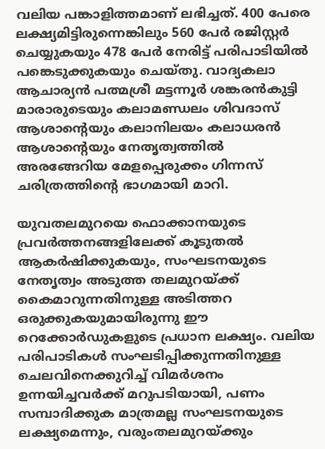വലിയ പങ്കാളിത്തമാണ് ലഭിച്ചത്. 400 പേരെ ലക്ഷ്യമിട്ടിരുന്നെങ്കിലും 560 പേർ രജിസ്റ്റർ ചെയ്യുകയും 478 പേർ നേരിട്ട് പരിപാടിയിൽ പങ്കെടുക്കുകയും ചെയ്തു. വാദ്യകലാ ആചാര്യൻ പത്മശ്രീ മട്ടന്നൂർ ശങ്കരൻകുട്ടി മാരാരുടെയും കലാമണ്ഡലം ശിവദാസ് ആശാന്റെയും കലാനിലയം കലാധരൻ ആശാന്റെയും നേതൃത്വത്തിൽ അരങ്ങേറിയ മേളപ്പെരുക്കം ഗിന്നസ് ചരിത്രത്തിന്റെ ഭാഗമായി മാറി.

യുവതലമുറയെ ഫൊക്കാനയുടെ പ്രവർത്തനങ്ങളിലേക്ക് കൂടുതൽ ആകർഷിക്കുകയും, സംഘടനയുടെ നേതൃത്വം അടുത്ത തലമുറയ്ക്ക് കൈമാറുന്നതിനുള്ള അടിത്തറ ഒരുക്കുകയുമായിരുന്നു ഈ റെക്കോർഡുകളുടെ പ്രധാന ലക്ഷ്യം. വലിയ പരിപാടികൾ സംഘടിപ്പിക്കുന്നതിനുള്ള ചെലവിനെക്കുറിച്ച് വിമർശനം ഉന്നയിച്ചവർക്ക് മറുപടിയായി, പണം സമ്പാദിക്കുക മാത്രമല്ല സംഘടനയുടെ ലക്ഷ്യമെന്നും, വരുംതലമുറയ്ക്കും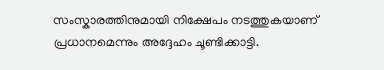സംസ്കാരത്തിനുമായി നിക്ഷേപം നടത്തുകയാണ് പ്രധാനമെന്നും അദ്ദേഹം ചൂണ്ടിക്കാട്ടി.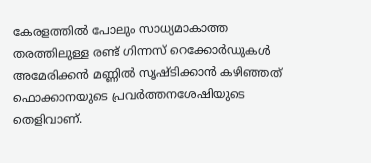കേരളത്തിൽ പോലും സാധ്യമാകാത്ത തരത്തിലുള്ള രണ്ട് ഗിന്നസ് റെക്കോർഡുകൾ അമേരിക്കൻ മണ്ണിൽ സൃഷ്ടിക്കാൻ കഴിഞ്ഞത് ഫൊക്കാനയുടെ പ്രവർത്തനശേഷിയുടെ തെളിവാണ്.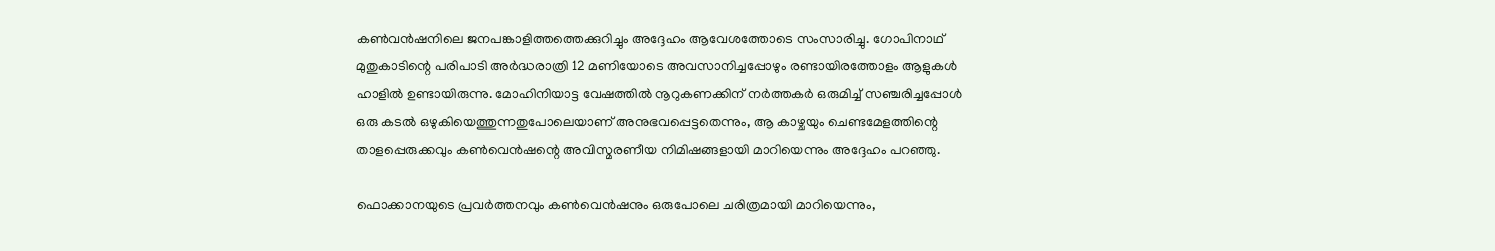കൺവൻഷനിലെ ജനപങ്കാളിത്തത്തെക്കുറിച്ചും അദ്ദേഹം ആവേശത്തോടെ സംസാരിച്ചു. ഗോപിനാഥ് മുതുകാടിന്റെ പരിപാടി അർദ്ധരാത്രി 12 മണിയോടെ അവസാനിച്ചപ്പോഴും രണ്ടായിരത്തോളം ആളുകൾ ഹാളിൽ ഉണ്ടായിരുന്നു. മോഹിനിയാട്ട വേഷത്തിൽ നൂറുകണക്കിന് നർത്തകർ ഒരുമിച്ച് സഞ്ചരിച്ചപ്പോൾ ഒരു കടൽ ഒഴുകിയെത്തുന്നതുപോലെയാണ് അനുഭവപ്പെട്ടതെന്നും, ആ കാഴ്ചയും ചെണ്ടമേളത്തിന്റെ താളപ്പെരുക്കവും കൺവെൻഷന്റെ അവിസ്മരണീയ നിമിഷങ്ങളായി മാറിയെന്നും അദ്ദേഹം പറഞ്ഞു.

ഫൊക്കാനയുടെ പ്രവർത്തനവും കൺവെൻഷനും ഒരുപോലെ ചരിത്രമായി മാറിയെന്നും,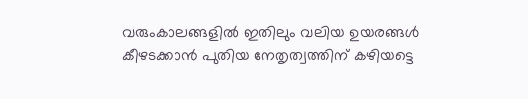വരുംകാലങ്ങളിൽ ഇതിലും വലിയ ഉയരങ്ങൾ കീഴടക്കാൻ പുതിയ നേതൃത്വത്തിന് കഴിയട്ടെ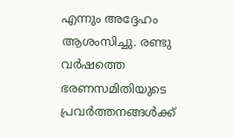എന്നും അദ്ദേഹം ആശംസിച്ചു. രണ്ടു വർഷത്തെ ഭരണസമിതിയുടെ പ്രവർത്തനങ്ങൾക്ക്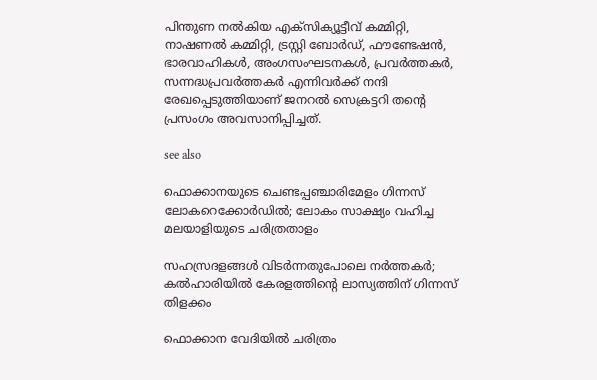പിന്തുണ നൽകിയ എക്സിക്യൂട്ടീവ് കമ്മിറ്റി, നാഷണൽ കമ്മിറ്റി, ട്രസ്റ്റി ബോർഡ്, ഫൗണ്ടേഷൻ, ഭാരവാഹികൾ, അംഗസംഘടനകൾ, പ്രവർത്തകർ, സന്നദ്ധപ്രവർത്തകർ എന്നിവർക്ക് നന്ദി രേഖപ്പെടുത്തിയാണ് ജനറൽ സെക്രട്ടറി തന്റെ പ്രസംഗം അവസാനിപ്പിച്ചത്.

see also

ഫൊക്കാനയുടെ ചെണ്ടപ്പഞ്ചാരിമേളം ഗിന്നസ് ലോകറെക്കോർഡിൽ; ലോകം സാക്ഷ്യം വഹിച്ച മലയാളിയുടെ ചരിത്രതാളം

സഹസ്രദളങ്ങൾ വിടർന്നതുപോലെ നർത്തകർ; കൽഹാരിയിൽ കേരളത്തിന്റെ ലാസ്യത്തിന് ഗിന്നസ് തിളക്കം

ഫൊക്കാന വേദിയിൽ ചരിത്രം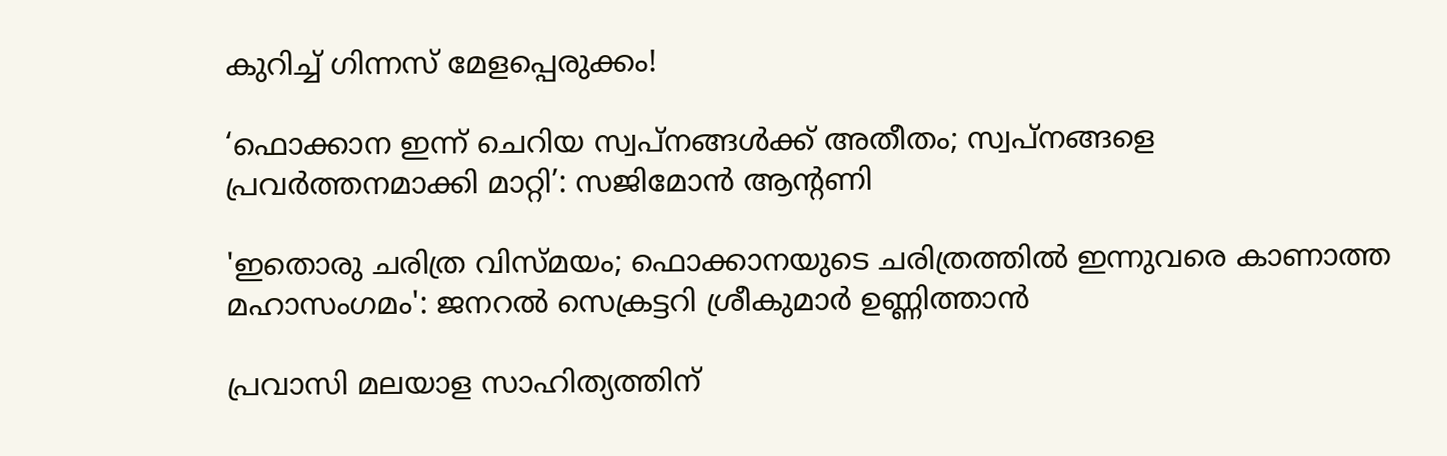കുറിച്ച് ഗിന്നസ് മേളപ്പെരുക്കം!

‘ഫൊക്കാന ഇന്ന് ചെറിയ സ്വപ്നങ്ങൾക്ക് അതീതം; സ്വപ്നങ്ങളെ പ്രവർത്തനമാക്കി മാറ്റി’: സജിമോൻ ആന്റണി

'ഇതൊരു ചരിത്ര വിസ്മയം; ഫൊക്കാനയുടെ ചരിത്രത്തിൽ ഇന്നുവരെ കാണാത്ത മഹാസംഗമം': ജനറൽ സെക്രട്ടറി ശ്രീകുമാർ ഉണ്ണിത്താൻ

പ്രവാസി മലയാള സാഹിത്യത്തിന്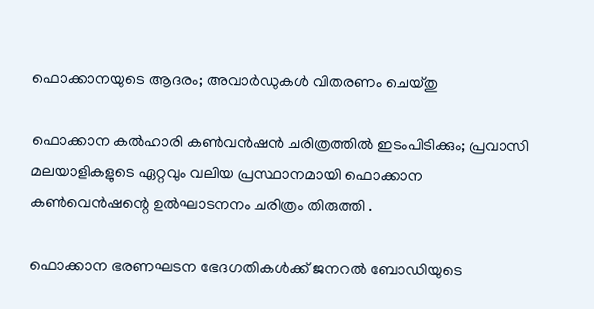ഫൊക്കാനയുടെ ആദരം; അവാർഡുകൾ വിതരണം ചെയ്തു

ഫൊക്കാന കൽഹാരി കൺവൻഷൻ ചരിത്രത്തിൽ ഇടംപിടിക്കും; പ്രവാസി മലയാളികളുടെ ഏറ്റവും വലിയ പ്രസ്ഥാനമായി ഫൊക്കാന കൺവെൻഷന്റെ ഉൽഘാടനനം ചരിത്രം തിരുത്തി .

ഫൊക്കാന ഭരണഘടന ഭേദഗതികൾക്ക് ജനറൽ ബോഡിയുടെ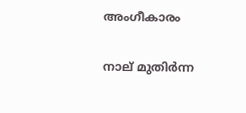അംഗീകാരം

നാല് മുതിർന്ന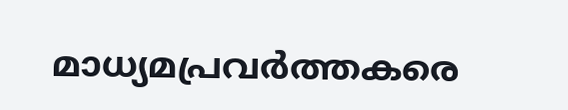മാധ്യമപ്രവർത്തകരെ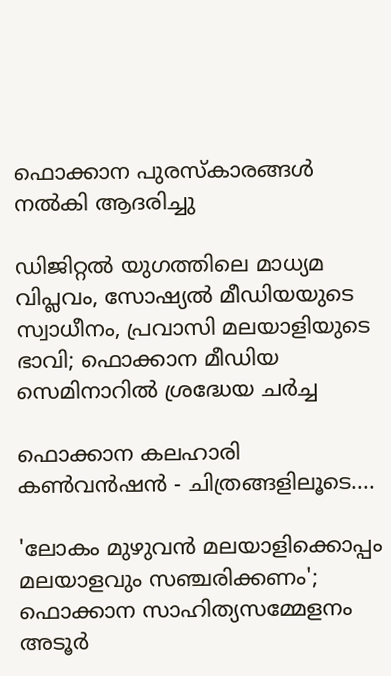ഫൊക്കാന പുരസ്കാരങ്ങൾ നൽകി ആദരിച്ചു

ഡിജിറ്റൽ യുഗത്തിലെ മാധ്യമ വിപ്ലവം, സോഷ്യൽ മീഡിയയുടെ സ്വാധീനം, പ്രവാസി മലയാളിയുടെ ഭാവി; ഫൊക്കാന മീഡിയ സെമിനാറിൽ ശ്രദ്ധേയ ചർച്ച

ഫൊക്കാന കലഹാരി കണ്‍വന്‍ഷന്‍ - ചിത്രങ്ങളിലൂടെ....

'ലോകം മുഴുവൻ മലയാളിക്കൊപ്പം മലയാളവും സഞ്ചരിക്കണം'; ഫൊക്കാന സാഹിത്യസമ്മേളനം അടൂർ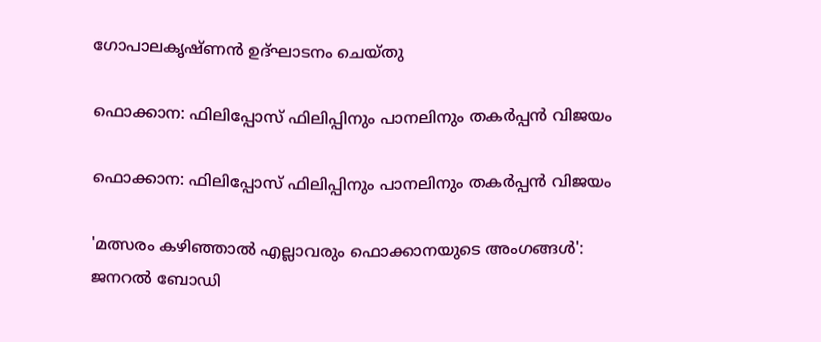ഗോപാലകൃഷ്ണൻ ഉദ്ഘാടനം ചെയ്തു

ഫൊക്കാന: ഫിലിപ്പോസ് ഫിലിപ്പിനും പാനലിനും തകർപ്പൻ വിജയം

ഫൊക്കാന: ഫിലിപ്പോസ് ഫിലിപ്പിനും പാനലിനും തകർപ്പൻ വിജയം

'മത്സരം കഴിഞ്ഞാൽ എല്ലാവരും ഫൊക്കാനയുടെ അംഗങ്ങൾ': ജനറൽ ബോഡി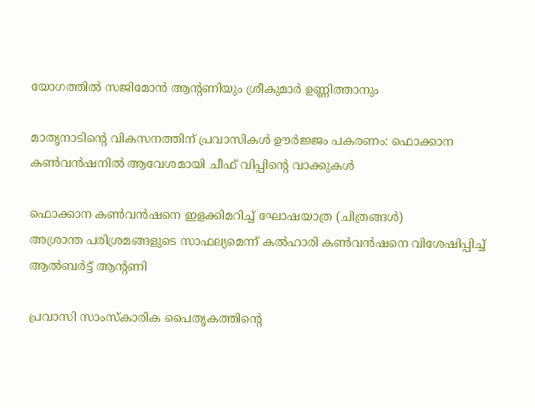യോഗത്തിൽ സജിമോൻ ആന്റണിയും ശ്രീകുമാർ ഉണ്ണിത്താനും

മാതൃനാടിന്റെ വികസനത്തിന് പ്രവാസികൾ ഊർജ്ജം പകരണം: ഫൊക്കാന കൺവൻഷനിൽ ആവേശമായി ചീഫ് വിപ്പിന്റെ വാക്കുകൾ

ഫൊക്കാന കണ്‍വന്‍ഷനെ ഇളക്കിമറിച്ച് ഘോഷയാത്ര (ചിത്രങ്ങള്‍)
അശ്രാന്ത പരിശ്രമങ്ങളുടെ സാഫല്യമെന്ന് കൽഹാരി കൺവൻഷനെ വിശേഷിപ്പിച്ച് ആൽബർട്ട് ആന്റണി

പ്രവാസി സാംസ്കാരിക പൈതൃകത്തിന്റെ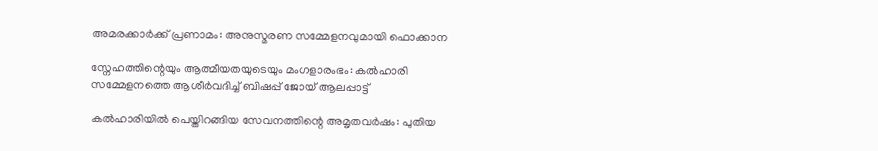അമരക്കാർക്ക് പ്രണാമം: അനുസ്മരണ സമ്മേളനവുമായി ഫൊക്കാന

സ്നേഹത്തിന്റെയും ആത്മീയതയുടെയും മംഗളാരംഭം: കൽഹാരി സമ്മേളനത്തെ ആശീർവദിച്ച് ബിഷപ്പ് ജോയ് ആലപ്പാട്ട്

കൽഹാരിയിൽ പെയ്തിറങ്ങിയ സേവനത്തിന്റെ അമൃതവർഷം: പുതിയ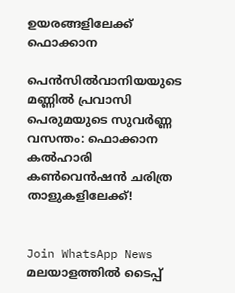ഉയരങ്ങളിലേക്ക് ഫൊക്കാന

പെൻസിൽവാനിയയുടെ മണ്ണിൽ പ്രവാസി പെരുമയുടെ സുവർണ്ണ വസന്തം: ഫൊക്കാന കൽഹാരി കൺവെൻഷൻ ചരിത്ര താളുകളിലേക്ക്!


Join WhatsApp News
മലയാളത്തില്‍ ടൈപ്പ്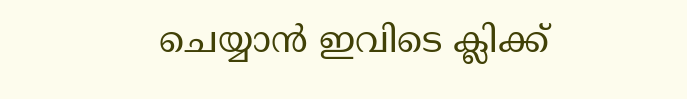ചെയ്യാന്‍ ഇവിടെ ക്ലിക്ക്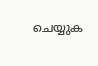ചെയ്യുക